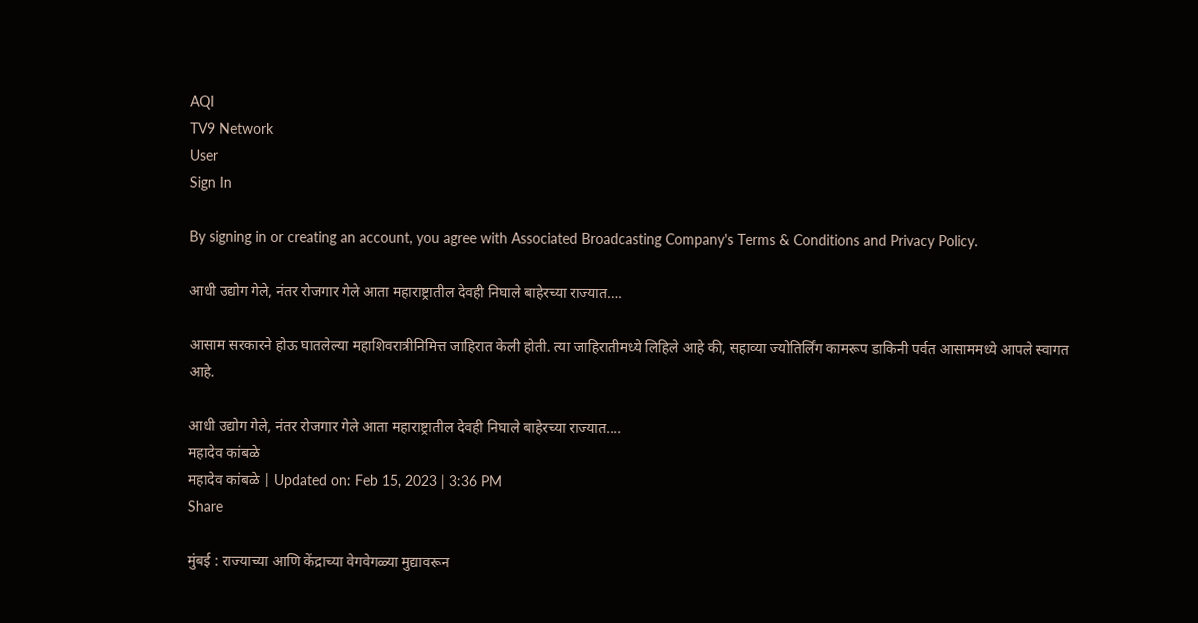AQI
TV9 Network
User
Sign In

By signing in or creating an account, you agree with Associated Broadcasting Company's Terms & Conditions and Privacy Policy.

आधी उद्योग गेले, नंतर रोजगार गेले आता महाराष्ट्रातील देवही निघाले बाहेरच्या राज्यात….

आसाम सरकारने होऊ घातलेल्या महाशिवरात्रीनिमित्त जाहिरात केली होती. त्या जाहिरातीमध्ये लिहिले आहे की, सहाव्या ज्योतिर्लिंग कामरूप डाकिनी पर्वत आसाममध्ये आपले स्वागत आहे.

आधी उद्योग गेले, नंतर रोजगार गेले आता महाराष्ट्रातील देवही निघाले बाहेरच्या राज्यात....
महादेव कांबळे
महादेव कांबळे | Updated on: Feb 15, 2023 | 3:36 PM
Share

मुंबई : राज्याच्या आणि केंद्राच्या वेगवेगळ्या मुद्यावरून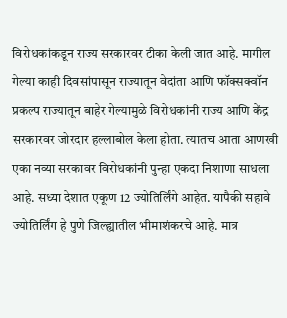विरोधकांकडून राज्य सरकारवर टीका केली जात आहे. मागील गेल्या काही दिवसांपासून राज्यातून वेदांता आणि फॉक्सक्वॉन प्रकल्प राज्यातून बाहेर गेल्यामुळे विरोधकांनी राज्य आणि केंद्र सरकारवर जोरदार हल्लाबोल केला होता. त्यातच आता आणखी एका नव्या सरकावर विरोधकांनी पुन्हा एकदा निशाणा साधला आहे. सध्या देशात एकूण 12 ज्योतिर्लिंगे आहेत. यापैकी सहावे ज्योतिर्लिंग हे पुणे जिल्ह्यातील भीमाशंकरचे आहे. मात्र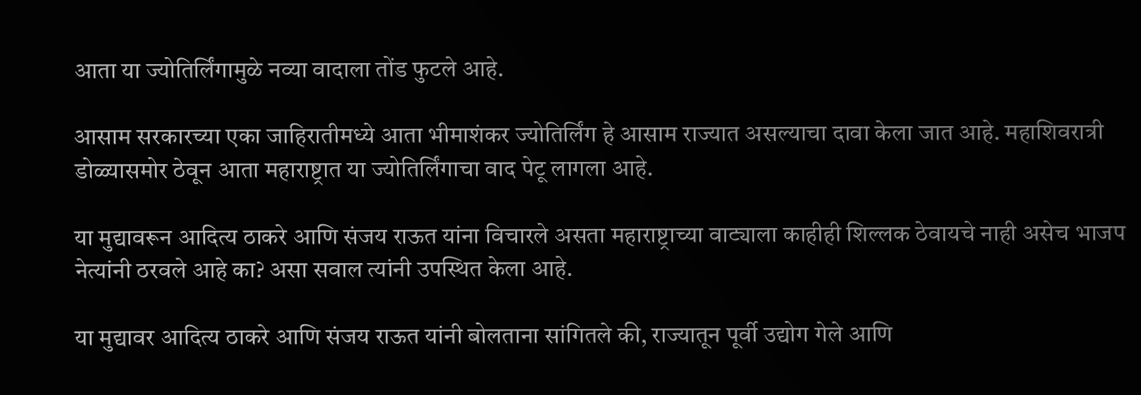आता या ज्योतिर्लिंगामुळे नव्या वादाला तोंड फुटले आहे.

आसाम सरकारच्या एका जाहिरातीमध्ये आता भीमाशंकर ज्योतिर्लिंग हे आसाम राज्यात असल्याचा दावा केला जात आहे. महाशिवरात्री डोळ्यासमोर ठेवून आता महाराष्ट्रात या ज्योतिर्लिंगाचा वाद पेटू लागला आहे.

या मुद्यावरून आदित्य ठाकरे आणि संजय राऊत यांना विचारले असता महाराष्ट्राच्या वाट्याला काहीही शिल्लक ठेवायचे नाही असेच भाजप नेत्यांनी ठरवले आहे का? असा सवाल त्यांनी उपस्थित केला आहे.

या मुद्यावर आदित्य ठाकरे आणि संजय राऊत यांनी बोलताना सांगितले की, राज्यातून पूर्वी उद्योग गेले आणि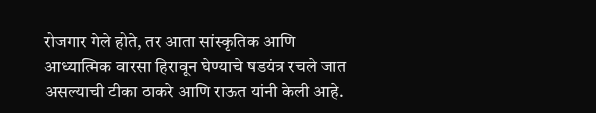रोजगार गेले होते, तर आता सांस्कृतिक आणि आध्यात्मिक वारसा हिरावून घेण्याचे षडयंत्र रचले जात असल्याची टीका ठाकरे आणि राऊत यांनी केली आहे.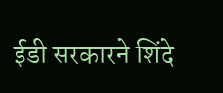ईडी सरकारने शिंदे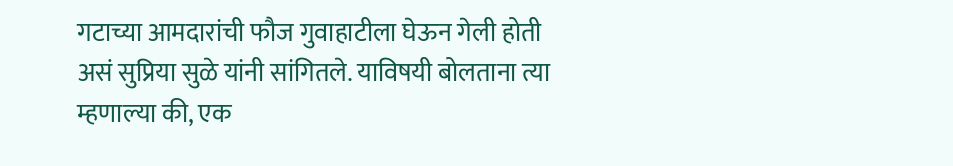गटाच्या आमदारांची फौज गुवाहाटीला घेऊन गेली होती असं सुप्रिया सुळे यांनी सांगितले. याविषयी बोलताना त्या म्हणाल्या की, एक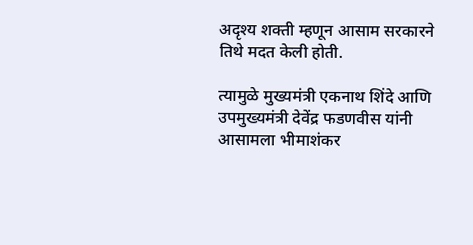अदृश्य शक्ती म्हणून आसाम सरकारने तिथे मदत केली होती.

त्यामुळे मुख्यमंत्री एकनाथ शिंदे आणि उपमुख्यमंत्री देवेंद्र फडणवीस यांनी आसामला भीमाशंकर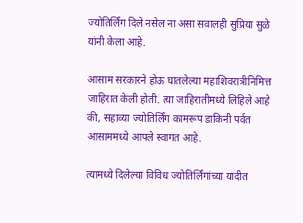ज्योतिर्लिंग दिले नसेल ना असा सवालही सुप्रिया सुळे यांनी केला आहे.

आसाम सरकारने होऊ घातलेल्या महाशिवरात्रीनिमित्त जाहिरात केली होती. त्या जाहिरातीमध्ये लिहिले आहे की, सहाव्या ज्योतिर्लिंग कामरूप डाकिनी पर्वत आसाममध्ये आपले स्वागत आहे.

त्यामध्ये दिलेल्या विविध ज्योतिर्लिंगांच्या यादीत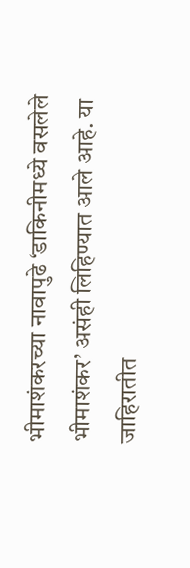भीमाशंकरच्या नावापुढे ‘डाकिनीमध्ये वसलेले भीमाशंकर’ असंही लिहिण्यात आले आहे. या जाहिरातीत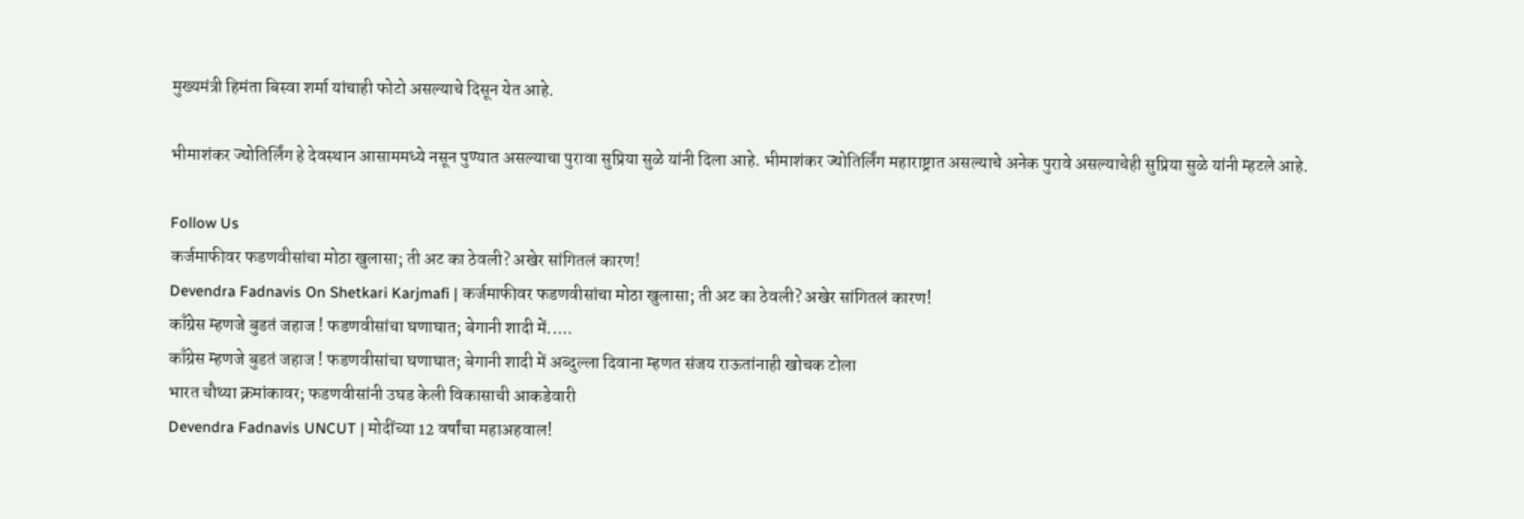मुख्यमंत्री हिमंता बिस्वा शर्मा यांचाही फोटो असल्याचे दिसून येत आहे.

भीमाशंकर ज्योतिर्लिंग हे देवस्थान आसाममध्ये नसून पुण्यात असल्याचा पुरावा सुप्रिया सुळे यांनी दिला आहे. भीमाशंकर ज्योतिर्लिंग महाराष्ट्रात असल्याचे अनेक पुरावे असल्याचेही सुप्रिया सुळे यांनी म्हटले आहे.

Follow Us
कर्जमाफीवर फडणवीसांचा मोठा खुलासा; ती अट का ठेवली? अखेर सांगितलं कारण!
Devendra Fadnavis On Shetkari Karjmafi | कर्जमाफीवर फडणवीसांचा मोठा खुलासा; ती अट का ठेवली? अखेर सांगितलं कारण!
काँग्रेस म्हणजे बुडतं जहाज ! फडणवीसांचा घणाघात; बेगानी शादी में.....
काँग्रेस म्हणजे बुडतं जहाज ! फडणवीसांचा घणाघात; बेगानी शादी में अब्दुल्ला दिवाना म्हणत संजय राऊतांनाही खोचक टोला
भारत चौथ्या क्रमांकावर; फडणवीसांनी उघड केली विकासाची आकडेवारी
Devendra Fadnavis UNCUT | मोदींच्या 12 वर्षांचा महाअहवाल!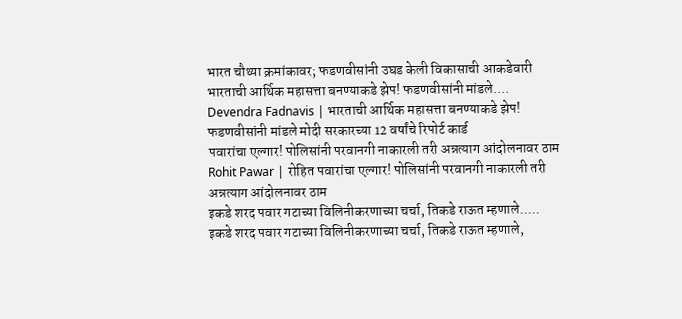भारत चौथ्या क्रमांकावर; फडणवीसांनी उघड केली विकासाची आकडेवारी
भारताची आर्थिक महासत्ता बनण्याकडे झेप! फडणवीसांनी मांडले....
Devendra Fadnavis | भारताची आर्थिक महासत्ता बनण्याकडे झेप! फडणवीसांनी मांडले मोदी सरकारच्या 12 वर्षांचे रिपोर्ट कार्ड
पवारांचा एल्गार! पोलिसांनी परवानगी नाकारली तरी अन्नत्याग आंदोलनावर ठाम
Rohit Pawar | रोहित पवारांचा एल्गार! पोलिसांनी परवानगी नाकारली तरी अन्नत्याग आंदोलनावर ठाम
इकडे शरद पवार गटाच्या विलिनीकरणाच्या चर्चा, तिकडे राऊत म्हणाले.....
इकडे शरद पवार गटाच्या विलिनीकरणाच्या चर्चा, तिकडे राऊत म्हणाले,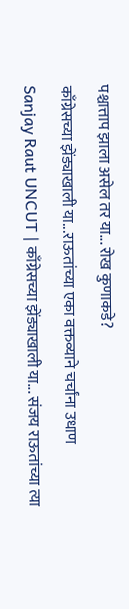पश्चात्ताप झाला असेल तर या... रोख कुणाकडे?
काँग्रेसच्या झेंड्याखाली या...राऊतांच्या एका वक्तव्याने चर्चांना उधाण
Sanjay Raut UNCUT | काँग्रेसच्या झेंड्याखाली या... संजय राऊतांच्या त्या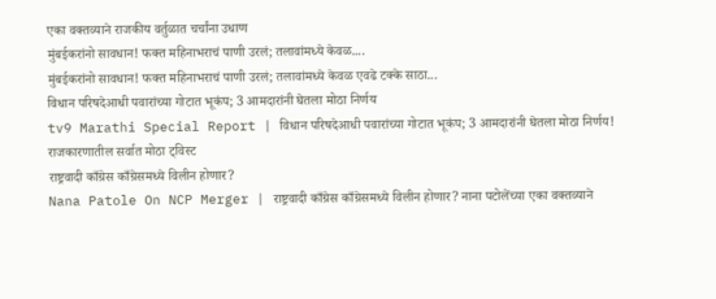एका वक्तव्याने राजकीय वर्तुळात चर्चांना उधाण
मुंबईकरांनो सावधान! फक्त महिनाभराचं पाणी उरलं; तलावांमध्ये केवळ....
मुंबईकरांनो सावधान! फक्त महिनाभराचं पाणी उरलं; तलावांमध्ये केवळ एवढे टक्के साठा...
विधान परिषदेआधी पवारांच्या गोटात भूकंप; 3 आमदारांनी घेतला मोठा निर्णय
tv9 Marathi Special Report | विधान परिषदेआधी पवारांच्या गोटात भूकंप; 3 आमदारांनी घेतला मोठा निर्णय! राजकारणातील सर्वात मोठा ट्विस्ट
राष्ट्रवादी काँग्रेस काँग्रेसमध्ये विलीन होणार?
Nana Patole On NCP Merger | राष्ट्रवादी काँग्रेस काँग्रेसमध्ये विलीन होणार? नाना पटोलेंच्या एका वक्तव्याने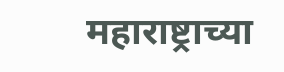महाराष्ट्राच्या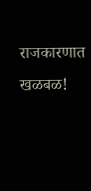राजकारणात खळबळ!